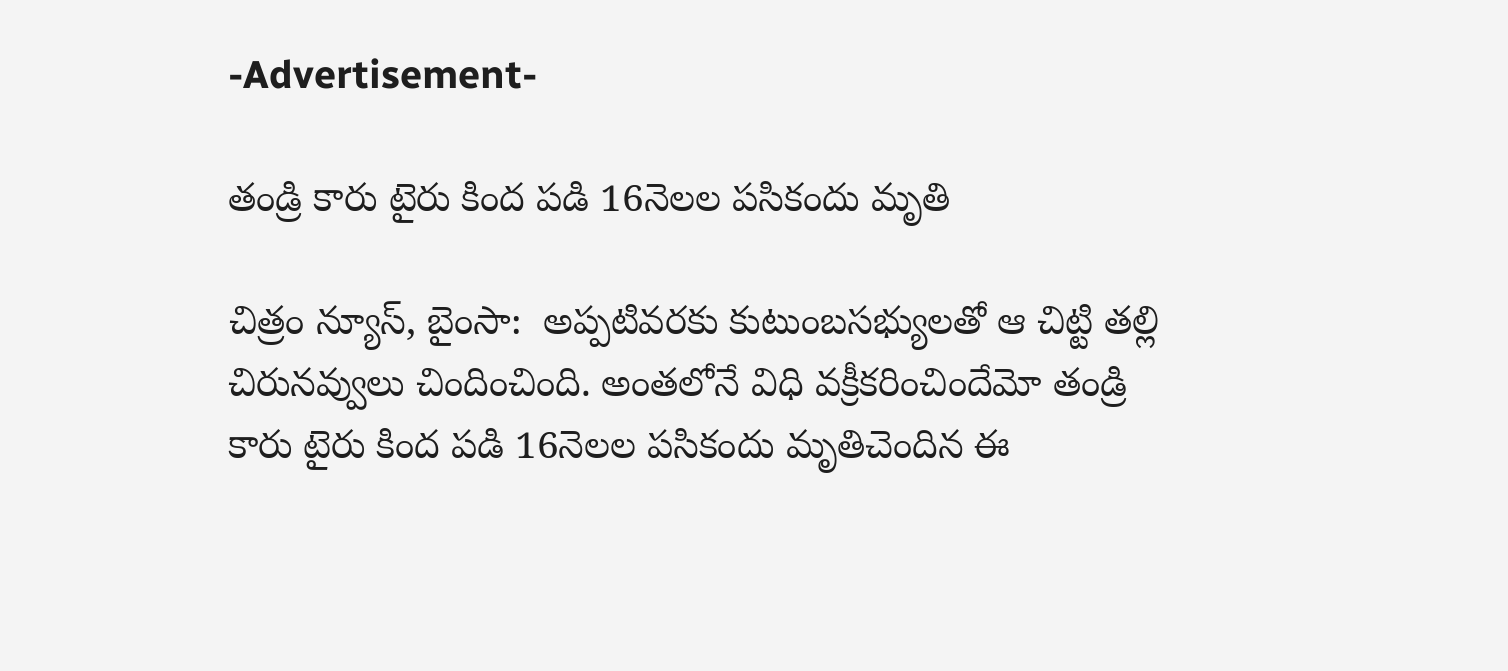-Advertisement-

తండ్రి కారు టైరు కింద పడి 16నెలల పసికందు మృతి

చిత్రం న్యూస్, బైంసా:  అప్పటివరకు కుటుంబసభ్యులతో ఆ చిట్టి తల్లి చిరునవ్వులు చిందించింది. అంతలోనే విధి వక్రీకరించిందేమో తండ్రి కారు టైరు కింద పడి 16నెలల పసికందు మృతిచెందిన ఈ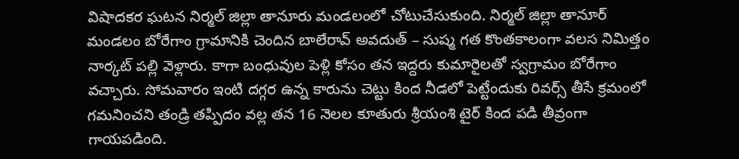విషాదకర ఘటన నిర్మల్ జిల్లా తానూరు మండలంలో చోటుచేసుకుంది. నిర్మల్ జిల్లా తానూర్ మండలం బోరేగాం గ్రామానికి చెందిన బాలేరావ్ అవదుత్ – సుష్మ గత కొంతకాలంగా వలస నిమిత్తం నార్కట్ పల్లి వెళ్లారు. కాగా బంధువుల పెళ్లి కోసం తన ఇద్దరు కుమారైలతో స్వగ్రామం బోరేగాం వచ్చారు. సోమవారం ఇంటి దగ్గర ఉన్న కారును చెట్టు కింద నీడలో పెట్టేందుకు రివర్స్ తీసే క్రమంలో గమనించని తండ్రి తప్పిదం వల్ల తన 16 నెలల కూతురు శ్రీయంశి టైర్ కింద పడి తీవ్రంగా గాయపడింది.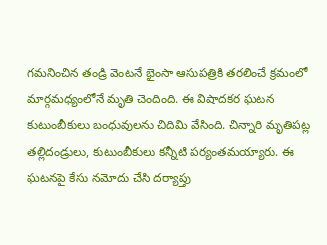గమనించిన తండ్రి వెంటనే భైంసా ఆసుపత్రికి తరలించే క్రమంలో మార్గమధ్యంలోనే మృతి చెందింది. ఈ విషాదకర ఘటన కుటుంబీకులు బంధువులను చిదిమి వేసింది. చిన్నారి మృతిపట్ల తల్లిదండ్రులు, కుటుంబీకులు కన్నీటి పర్యంతమయ్యారు. ఈ ఘటనపై కేసు నమోదు చేసి దర్యాప్తు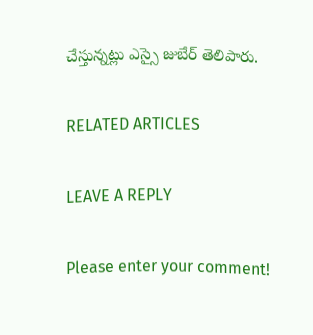చేస్తున్నట్లు ఎస్సై జుబేర్ తెలిపారు.

RELATED ARTICLES

LEAVE A REPLY

Please enter your comment!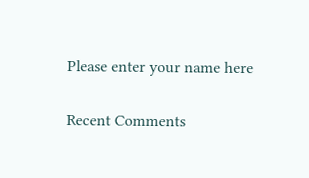Please enter your name here

Recent Comments